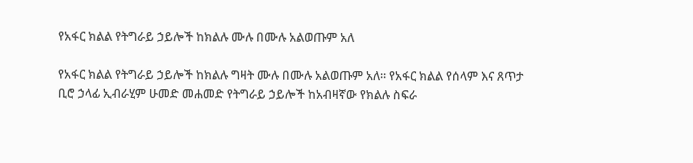የአፋር ክልል የትግራይ ኃይሎች ከክልሉ ሙሉ በሙሉ አልወጡም አለ

የአፋር ክልል የትግራይ ኃይሎች ከክልሉ ግዛት ሙሉ በሙሉ አልወጡም አለ። የአፋር ክልል የሰላም እና ጸጥታ ቢሮ ኃላፊ ኢብራሂም ሁመድ መሐመድ የትግራይ ኃይሎች ከአብዛኛው የክልሉ ስፍራ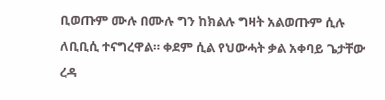ቢወጡም ሙሉ በሙሉ ግን ከክልሉ ግዛት አልወጡም ሲሉ ለቢቢሲ ተናግረዋል። ቀደም ሲል የህውሓት ቃል አቀባይ ጌታቸው ረዳ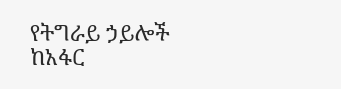የትግራይ ኃይሎች ከአፋር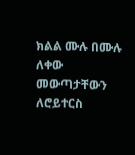ክልል ሙሉ በሙሉ ለቀው መውጣታቸውን ለሮይተርስ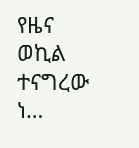የዜና ወኪል ተናግረው ነ…